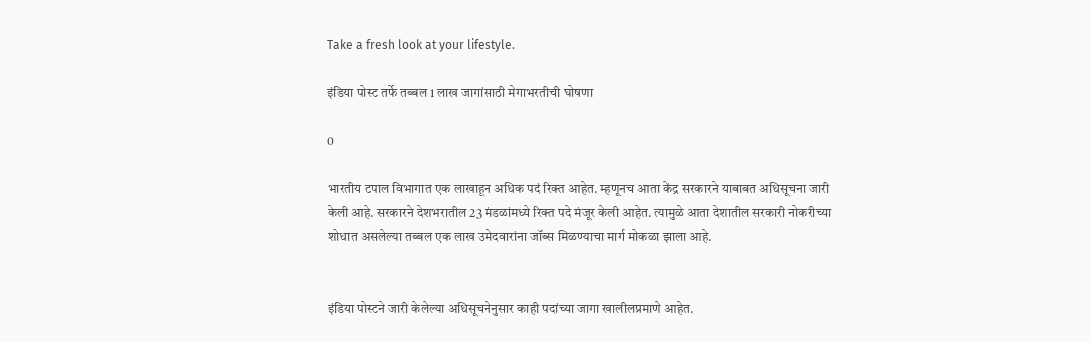Take a fresh look at your lifestyle.

इंडिया पोस्ट तर्फे तब्बल 1 लाख जागांसाठी मेगाभरतीची घोषणा

0

भारतीय टपाल विभागात एक लाखाहून अधिक पदं रिक्त आहेत. म्हणूनच आता केंद्र सरकारने याबाबत अधिसूचना जारी केली आहे. सरकारने देशभरातील 23 मंडळांमध्ये रिक्त पदे मंजूर केली आहेत. त्यामुळे आता देशातील सरकारी नोकरीच्या शोधात असलेल्या तब्बल एक लाख उमेदवारांना जॉब्स मिळण्याचा मार्ग मोकळा झाला आहे.


इंडिया पोस्टने जारी केलेल्या अधिसूचनेनुसार काही पदांच्या जागा खालीलप्रमाणे आहेत.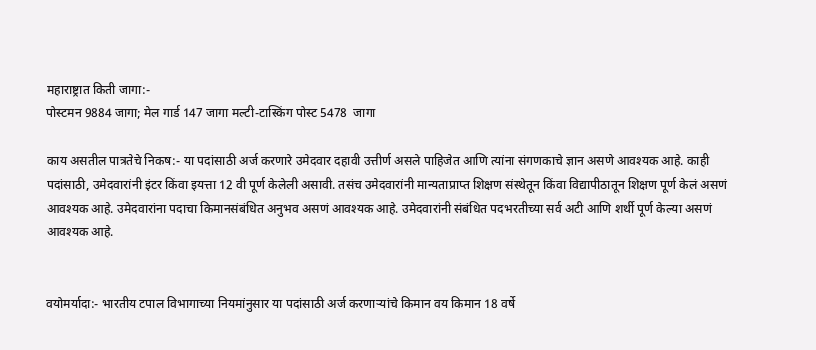महाराष्ट्रात किती जागा:-
पोस्टमन 9884 जागा; मेल गार्ड 147 जागा मल्टी-टास्किंग पोस्ट 5478  जागा

काय असतील पात्रतेचे निकष:- या पदांसाठी अर्ज करणारे उमेदवार दहावी उत्तीर्ण असले पाहिजेत आणि त्यांना संगणकाचे ज्ञान असणे आवश्यक आहे. काही पदांसाठी, उमेदवारांनी इंटर किंवा इयत्ता 12 वी पूर्ण केलेली असावी. तसंच उमेदवारांनी मान्यताप्राप्त शिक्षण संस्थेतून किंवा विद्यापीठातून शिक्षण पूर्ण केलं असणं आवश्यक आहे. उमेदवारांना पदाचा किमानसंबंधित अनुभव असणं आवश्यक आहे. उमेदवारांनी संबंधित पदभरतीच्या सर्व अटी आणि शर्थी पूर्ण केल्या असणं आवश्यक आहे.


वयोमर्यादा:- भारतीय टपाल विभागाच्या नियमांनुसार या पदांसाठी अर्ज करणाऱ्यांचे किमान वय किमान 18 वर्षे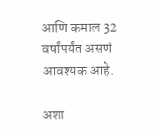आणि कमाल 32 वर्षांपर्यंत असणं आवश्यक आहे.

अशा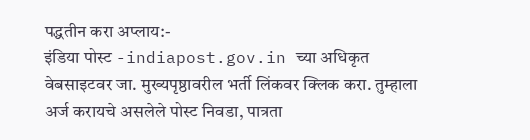पद्धतीन करा अप्लाय:-
इंडिया पोस्ट -indiapost.gov.in च्या अधिकृत वेबसाइटवर जा. मुख्यपृष्ठावरील भर्ती लिंकवर क्लिक करा. तुम्हाला अर्ज करायचे असलेले पोस्ट निवडा, पात्रता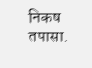निकष तपासा.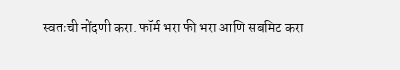स्वतःची नोंदणी करा. फॉर्म भरा फी भरा आणि सबमिट करा